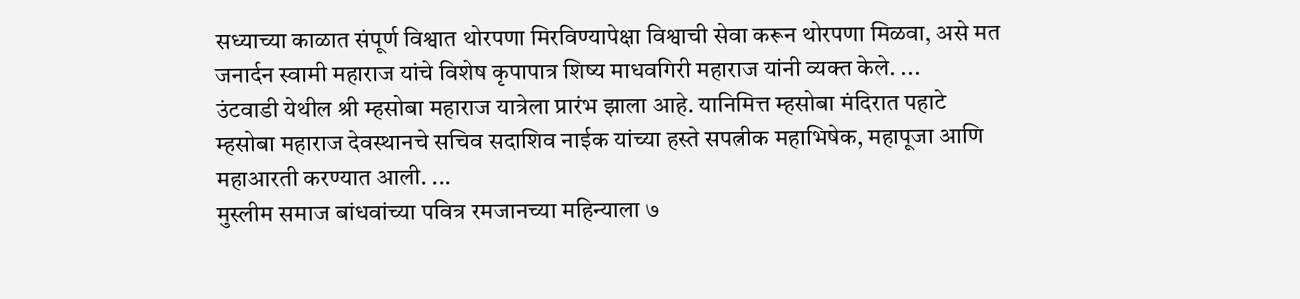सध्याच्या काळात संपूर्ण विश्वात थोरपणा मिरविण्यापेक्षा विश्वाची सेवा करून थोरपणा मिळवा, असे मत जनार्दन स्वामी महाराज यांचे विशेष कृपापात्र शिष्य माधवगिरी महाराज यांनी व्यक्त केले. ...
उंटवाडी येथील श्री म्हसोबा महाराज यात्रेला प्रारंभ झाला आहे. यानिमित्त म्हसोबा मंदिरात पहाटे म्हसोबा महाराज देवस्थानचे सचिव सदाशिव नाईक यांच्या हस्ते सपत्नीक महाभिषेक, महापूजा आणि महाआरती करण्यात आली. ...
मुस्लीम समाज बांधवांच्या पवित्र रमजानच्या महिन्याला ७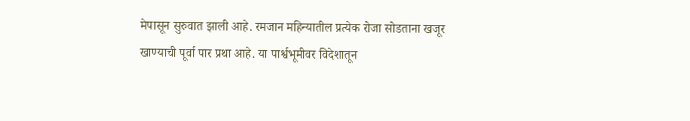मेपासून सुरुवात झाली आहे. रमजान महिन्यातील प्रत्येक रोजा सोडताना खजूर खाण्याची पूर्वा पार प्रथा आहे. या पार्श्वभूमीवर विदेशातून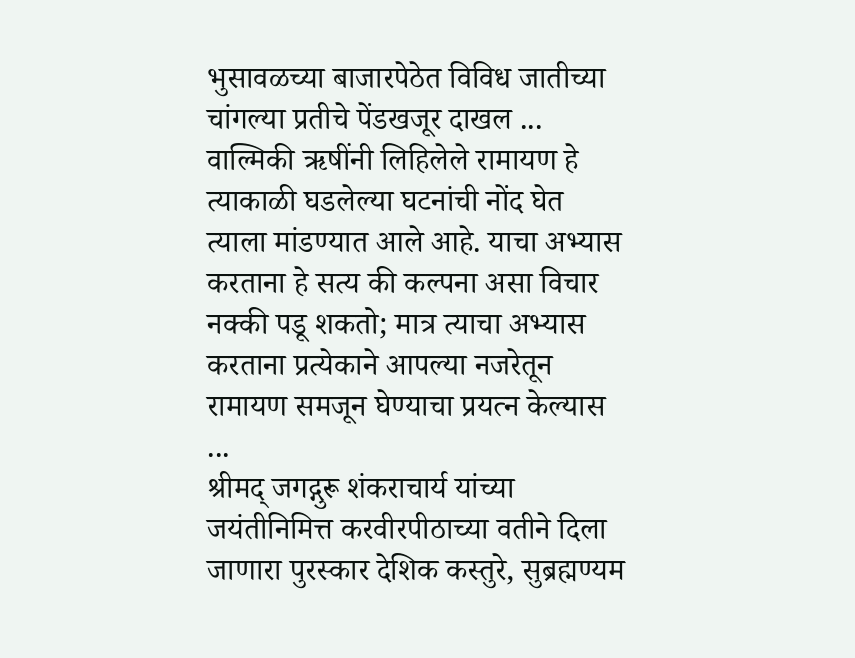भुसावळच्या बाजारपेठेत विविध जातीच्या चांगल्या प्रतीचे पेंडखजूर दाखल ...
वाल्मिकी ऋषींनी लिहिलेले रामायण हे त्याकाळी घडलेल्या घटनांची नोंद घेत त्याला मांडण्यात आले आहे. याचा अभ्यास करताना हे सत्य की कल्पना असा विचार नक्की पडू शकतो; मात्र त्याचा अभ्यास करताना प्रत्येकाने आपल्या नजरेतून रामायण समजून घेण्याचा प्रयत्न केल्यास ...
श्रीमद् जगद्गुरू शंकराचार्य यांच्या जयंतीनिमित्त करवीरपीठाच्या वतीने दिला जाणारा पुरस्कार देशिक कस्तुरे, सुब्रह्मण्यम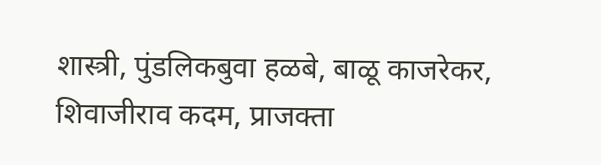शास्त्री, पुंडलिकबुवा हळबे, बाळू काजरेकर, शिवाजीराव कदम, प्राजक्ता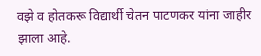वझे व होतकरू विद्यार्थी चेतन पाटणकर यांना जाहीर झाला आहे.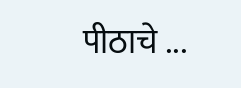पीठाचे ...